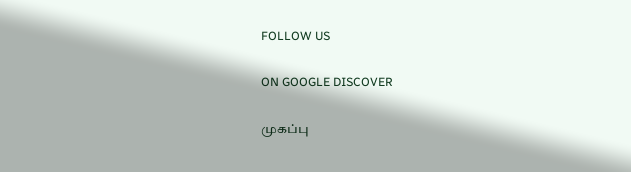FOLLOW US

ON GOOGLE DISCOVER

முகப்பு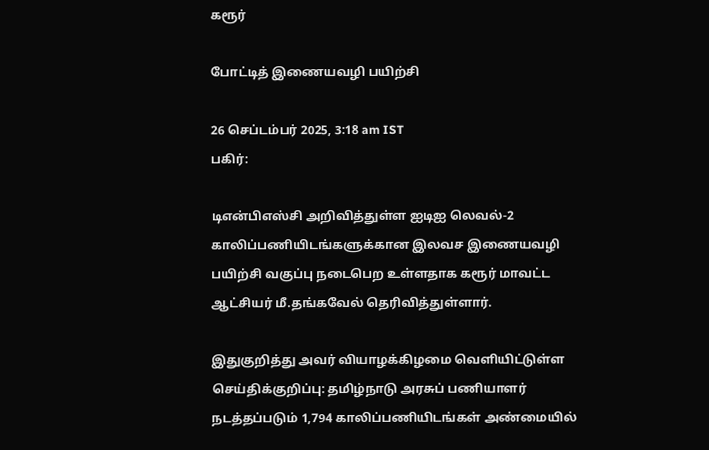கரூர்

போட்டித் இணையவழி பயிற்சி

26 செப்டம்பர் 2025, 3:18 am IST
பகிர்:

டிஎன்பிஎஸ்சி அறிவித்துள்ள ஐடிஐ லெவல்-2 காலிப்பணியிடங்களுக்கான இலவச இணையவழி பயிற்சி வகுப்பு நடைபெற உள்ளதாக கரூர் மாவட்ட ஆட்சியர் மீ.தங்கவேல் தெரிவித்துள்ளார்.

இதுகுறித்து அவர் வியாழக்கிழமை வெளியிட்டுள்ள செய்திக்குறிப்பு: தமிழ்நாடு அரசுப் பணியாளர் நடத்தப்படும் 1,794 காலிப்பணியிடங்கள் அண்மையில்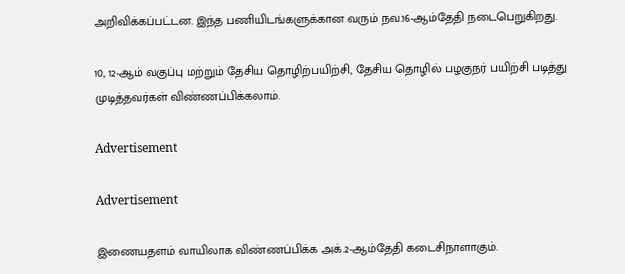அறிவிக்கப்பட்டன. இந்த பணியிடங்களுக்கான வரும் நவ.16-ஆம்தேதி நடைபெறுகிறது.

10, 12-ஆம் வகுப்பு மற்றும் தேசிய தொழிற்பயிற்சி, தேசிய தொழில் பழகுநர் பயிற்சி படித்து முடித்தவர்கள் விண்ணப்பிக்கலாம்.

Advertisement

Advertisement

இணையதளம் வாயிலாக விண்ணப்பிக்க அக்.2-ஆம்தேதி கடைசிநாளாகும்.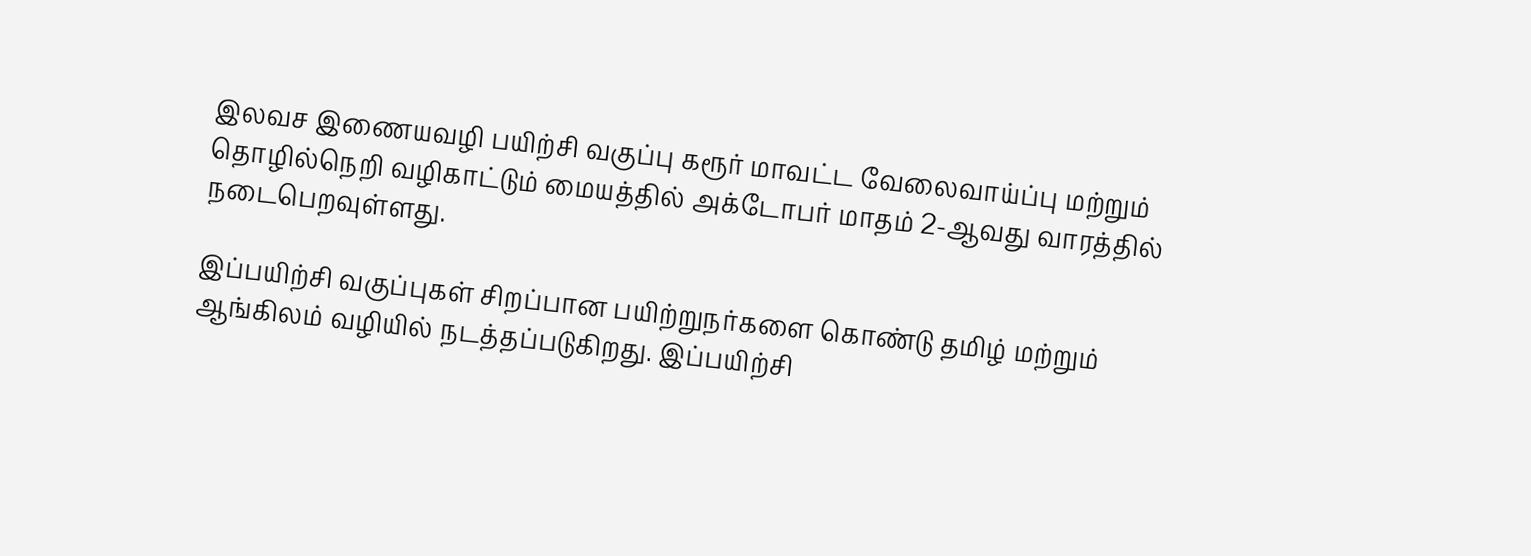இலவச இணையவழி பயிற்சி வகுப்பு கரூர் மாவட்ட வேலைவாய்ப்பு மற்றும் தொழில்நெறி வழிகாட்டும் மையத்தில் அக்டோபர் மாதம் 2-ஆவது வாரத்தில் நடைபெறவுள்ளது.

இப்பயிற்சி வகுப்புகள் சிறப்பான பயிற்றுநர்களை கொண்டு தமிழ் மற்றும் ஆங்கிலம் வழியில் நடத்தப்படுகிறது. இப்பயிற்சி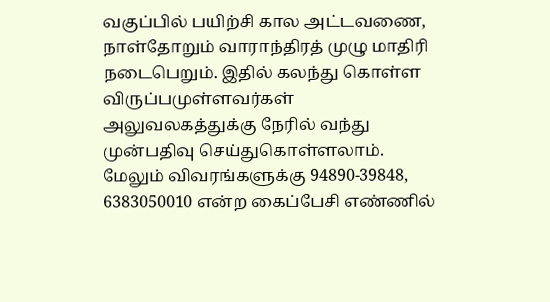வகுப்பில் பயிற்சி கால அட்டவணை, நாள்தோறும் வாராந்திரத் முழு மாதிரி நடைபெறும். இதில் கலந்து கொள்ள விருப்பமுள்ளவர்கள் அலுவலகத்துக்கு நேரில் வந்து முன்பதிவு செய்துகொள்ளலாம். மேலும் விவரங்களுக்கு 94890-39848, 6383050010 என்ற கைப்பேசி எண்ணில்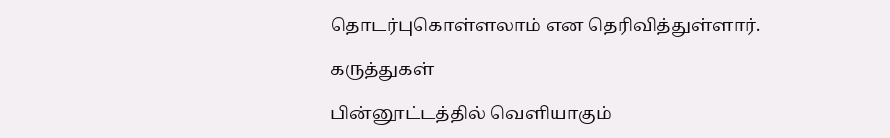தொடர்புகொள்ளலாம் என தெரிவித்துள்ளார்.

கருத்துகள்

பின்னூட்டத்தில் வெளியாகும்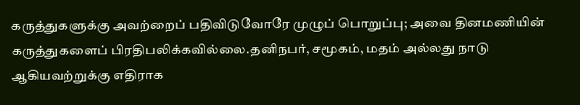கருத்துகளுக்கு அவற்றைப் பதிவிடுவோரே முழுப் பொறுப்பு; அவை தினமணியின் கருத்துகளைப் பிரதிபலிக்கவில்லை.தனிநபர், சமூகம், மதம் அல்லது நாடு ஆகியவற்றுக்கு எதிராக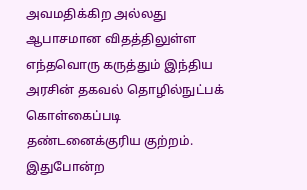அவமதிக்கிற அல்லது ஆபாசமான விதத்திலுள்ள எந்தவொரு கருத்தும் இந்திய அரசின் தகவல் தொழில்நுட்பக் கொள்கைப்படி தண்டனைக்குரிய குற்றம். இதுபோன்ற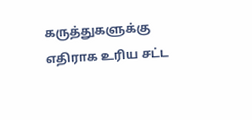கருத்துகளுக்கு எதிராக உரிய சட்ட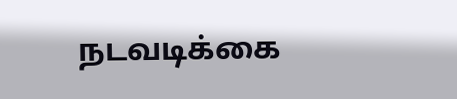நடவடிக்கை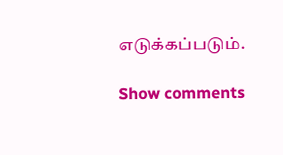எடுக்கப்படும்.

Show comments